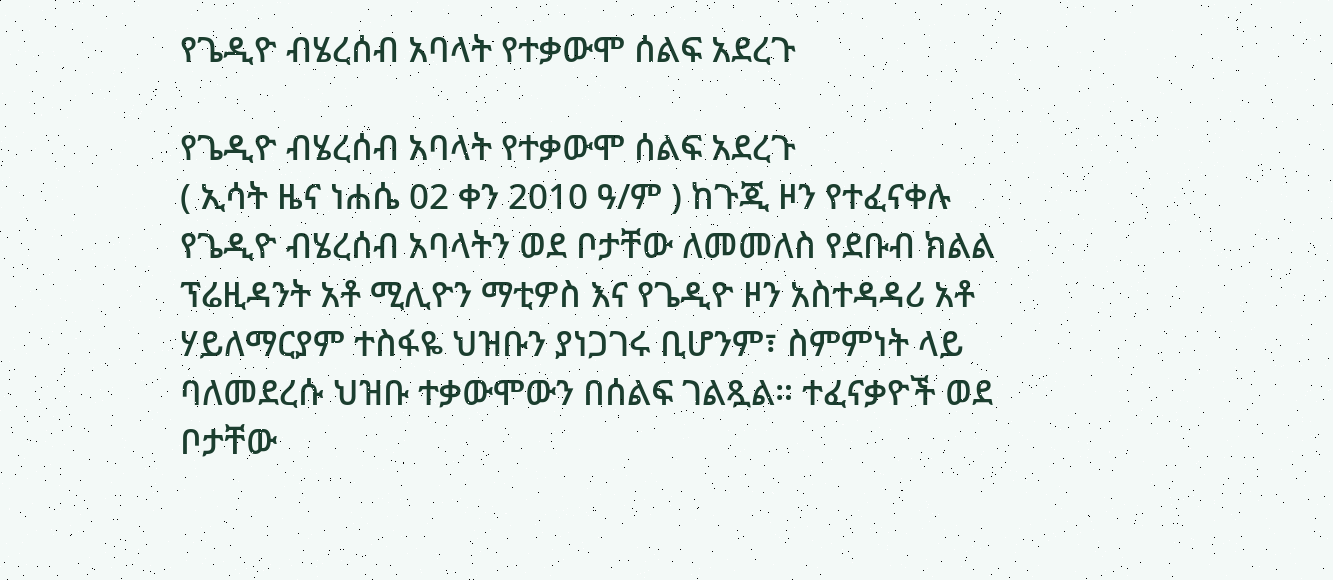የጌዲዮ ብሄረሰብ አባላት የተቃውሞ ሰልፍ አደረጉ

የጌዲዮ ብሄረሰብ አባላት የተቃውሞ ሰልፍ አደረጉ
( ኢሳት ዜና ነሐሴ 02 ቀን 2010 ዓ/ም ) ከጉጂ ዞን የተፈናቀሉ የጌዲዮ ብሄረሰብ አባላትን ወደ ቦታቸው ለመመለስ የደቡብ ክልል ፕሬዚዳንት አቶ ሚሊዮን ማቲዎስ እና የጌዲዮ ዞን አስተዳዳሪ አቶ ሃይለማርያም ተስፋዬ ህዝቡን ያነጋገሩ ቢሆንም፣ ስምምነት ላይ ባለመደረሱ ህዝቡ ተቃውሞውን በሰልፍ ገልጿል። ተፈናቃዮች ወደ ቦታቸው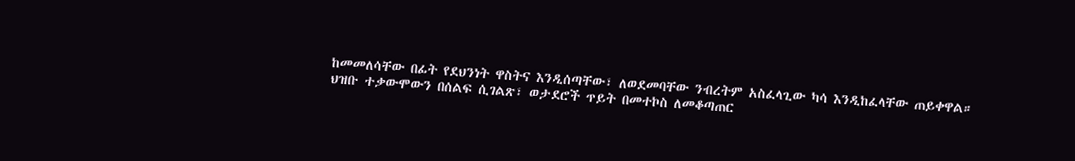ከመመለሳቸው በፊት የደህንነት ዋስትና እንዲሰጣቸው፣ ለወደመባቸው ንብረትም አስፈላጊው ካሳ እንዲከፈላቸው ጠይቀዋል።
ህዝቡ ተቃውሞውን በሰልፍ ሲገልጽ፣ ወታደሮች ጥይት በመተኮስ ለመቆጣጠር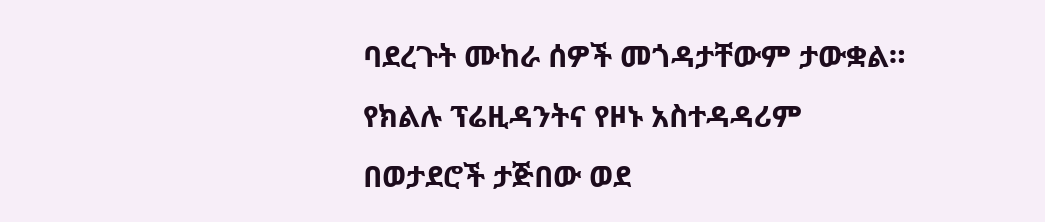ባደረጉት ሙከራ ሰዎች መጎዳታቸውም ታውቋል። የክልሉ ፕሬዚዳንትና የዞኑ አስተዳዳሪም በወታደሮች ታጅበው ወደ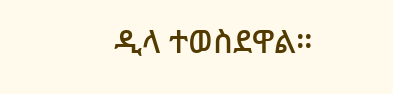ዲላ ተወስደዋል።